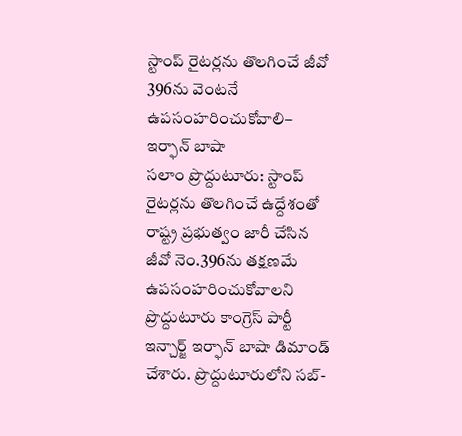స్టాంప్ రైటర్లను తొలగించే జీవో 396ను వెంటనే ఉపసంహరించుకోవాలి– ఇర్ఫాన్ బాషా
సలాం ప్రొద్దుటూరు: స్టాంప్ రైటర్లను తొలగించే ఉద్దేశంతో రాష్ట్ర ప్రభుత్వం జారీ చేసిన జీవో నెం.396ను తక్షణమే ఉపసంహరించుకోవాలని ప్రొద్దుటూరు కాంగ్రెస్ పార్టీ ఇన్చార్జ్ ఇర్ఫాన్ బాషా డిమాండ్ చేశారు. ప్రొద్దుటూరులోని సబ్-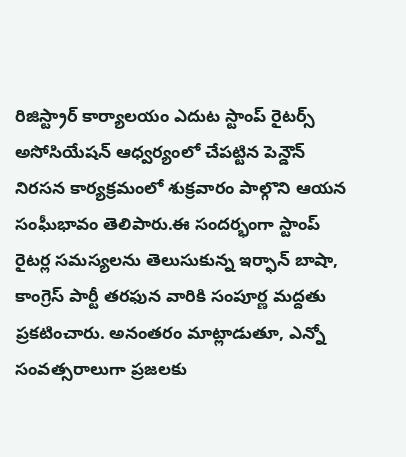రిజిస్ట్రార్ కార్యాలయం ఎదుట స్టాంప్ రైటర్స్ అసోసియేషన్ ఆధ్వర్యంలో చేపట్టిన పెన్డౌన్ నిరసన కార్యక్రమంలో శుక్రవారం పాల్గొని ఆయన సంఘీభావం తెలిపారు.ఈ సందర్భంగా స్టాంప్ రైటర్ల సమస్యలను తెలుసుకున్న ఇర్ఫాన్ బాషా, కాంగ్రెస్ పార్టీ తరఫున వారికి సంపూర్ణ మద్దతు ప్రకటించారు. అనంతరం మాట్లాడుతూ, ఎన్నో సంవత్సరాలుగా ప్రజలకు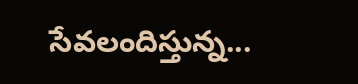సేవలందిస్తున్న...